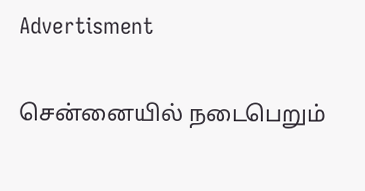Advertisment

சென்னையில் நடைபெறும்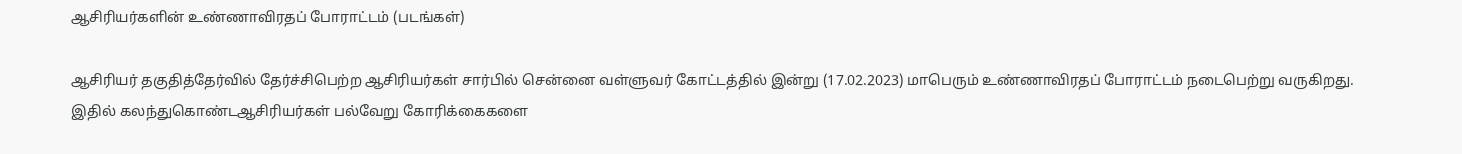ஆசிரியர்களின் உண்ணாவிரதப் போராட்டம் (படங்கள்)

ஆசிரியர் தகுதித்தேர்வில் தேர்ச்சிபெற்ற ஆசிரியர்கள் சார்பில் சென்னை வள்ளுவர் கோட்டத்தில் இன்று (17.02.2023) மாபெரும் உண்ணாவிரதப் போராட்டம் நடைபெற்று வருகிறது. இதில் கலந்துகொண்டஆசிரியர்கள் பல்வேறு கோரிக்கைகளை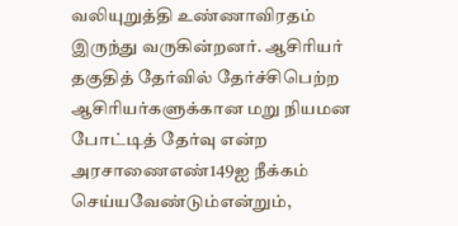வலியுறுத்தி உண்ணாவிரதம் இருந்து வருகின்றனர். ஆசிரியர் தகுதித் தேர்வில் தேர்ச்சிபெற்ற ஆசிரியர்களுக்கான மறு நியமன போட்டித் தேர்வு என்ற அரசாணைஎண்149ஐ நீக்கம் செய்யவேண்டும்என்றும்,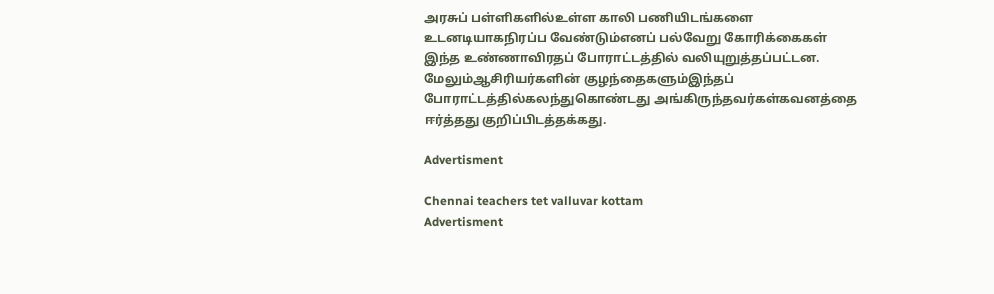அரசுப் பள்ளிகளில்உள்ள காலி பணியிடங்களை உடனடியாகநிரப்ப வேண்டும்எனப் பல்வேறு கோரிக்கைகள் இந்த உண்ணாவிரதப் போராட்டத்தில் வலியுறுத்தப்பட்டன. மேலும்ஆசிரியர்களின் குழந்தைகளும்இந்தப் போராட்டத்தில்கலந்துகொண்டது அங்கிருந்தவர்கள்கவனத்தை ஈர்த்தது குறிப்பிடத்தக்கது.

Advertisment

Chennai teachers tet valluvar kottam
Advertisment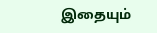இதையும்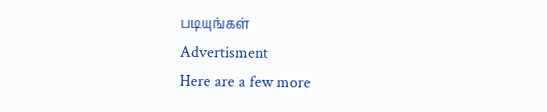படியுங்கள்
Advertisment
Here are a few more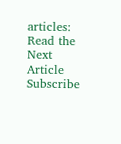articles:
Read the Next Article
Subscribe